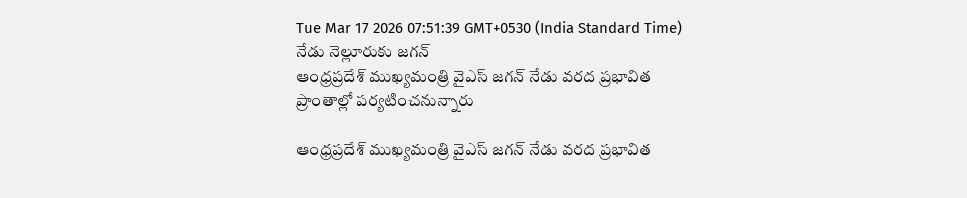Tue Mar 17 2026 07:51:39 GMT+0530 (India Standard Time)
నేడు నెల్లూరుకు జగన్
ఆంధ్రప్రదేశ్ ముఖ్యమంత్రి వైఎస్ జగన్ నేడు వరద ప్రభావిత ప్రాంతాల్లో పర్యటించనున్నారు

ఆంధ్రప్రదేశ్ ముఖ్యమంత్రి వైఎస్ జగన్ నేడు వరద ప్రభావిత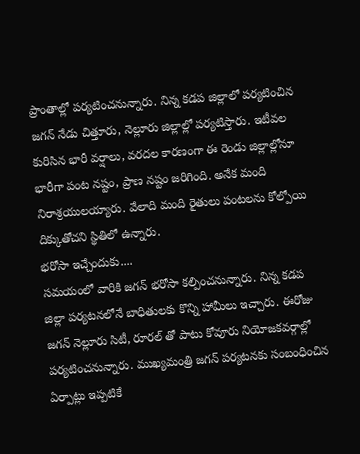ప్రాంతాల్లో పర్యటించనున్నారు. నిన్న కడప జిల్లాలో పర్యటించిన జగన్ నేడు చిత్తూరు, నెల్లూరు జిల్లాల్లో పర్యటిస్తారు. ఇటీవల కురిసిన భారీ వర్షాలు, వరదల కారణంగా ఈ రెండు జిల్లాల్లోనూ భారీగా పంట నష్టం, ప్రాణ నష్టం జరిగింది. అనేక మంది నిరాశ్రయులయ్యారు. వేలాది మంది రైతులు పంటలను కోల్పోయి దిక్కుతోచని స్థితిలో ఉన్నారు.
భరోసా ఇచ్చేందుకు....
సమయంలో వారికి జగన్ భరోసా కల్పించనున్నారు. నిన్న కడప జిల్లా పర్యటనలోనే బాధితులకు కొన్ని హామీలు ఇచ్చారు. ఈరోజు జగన్ నెల్లూరు సిటీ, రూరల్ తో పాటు కోవూరు నియోజకవర్గాల్లో పర్యటించనున్నారు. ముఖ్యమంత్రి జగన్ పర్యటనకు సంబంధించిన ఏర్పాట్లు ఇప్పటికే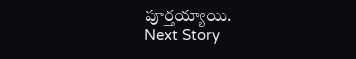పూర్తయ్యాయి.
Next Story